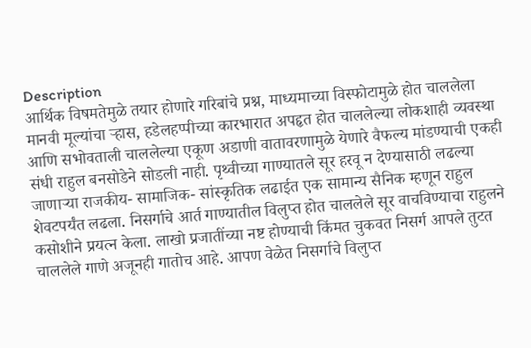Description
आर्थिक विषमतेमुळे तयार होणारे गरिबांचे प्रश्न, माध्यमाच्या विस्फोटामुळे होत चाललेला मानवी मूल्यांचा ऱ्हास, हडेलहप्पीच्या कारभारात अपहृत होत चाललेल्या लोकशाही व्यवस्था आणि सभोवताली चाललेल्या एकूण अडाणी वातावरणामुळे येणारे वैफल्य मांडण्याची एकही संधी राहुल बनसोडेने सोडली नाही. पृथ्वीच्या गाण्यातले सूर हरवू न देण्यासाठी लढल्या जाणाऱ्या राजकीय- सामाजिक- सांस्कृतिक लढाईत एक सामान्य सैनिक म्हणून राहुल शेवटपर्यंत लढला. निसर्गाचे आर्त गाण्यातील विलुप्त होत चाललेले सूर वाचविण्याचा राहुलने कसोशीने प्रयत्न केला. लाखो प्रजातींच्या नष्ट होण्याची किंमत चुकवत निसर्ग आपले तुटत चाललेले गाणे अजूनही गातोच आहे. आपण वेळेत निसर्गाचे विलुप्त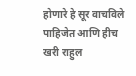होणारे हे सूर वाचविले पाहिजेत आणि हीच खरी राहुल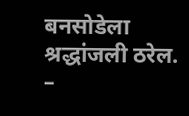बनसोडेला श्रद्धांजली ठरेल.
–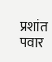प्रशांत पवार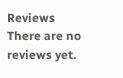Reviews
There are no reviews yet.